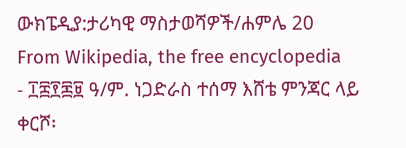ውክፔዲያ:ታሪካዊ ማስታወሻዎች/ሐምሌ 20
From Wikipedia, the free encyclopedia
- ፲፰፻፷፱ ዓ/ም. ነጋድራስ ተሰማ እሸቴ ምንጃር ላይ ቀርሾ፡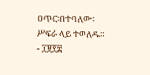ዐጥር፡በተባለው፡ሥፍራ ላይ ተወለዱ።
- ፲፱፻፰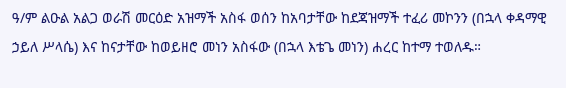ዓ/ም ልዑል አልጋ ወራሽ መርዕድ አዝማች አስፋ ወሰን ከአባታቸው ከደጃዝማች ተፈሪ መኮንን (በኋላ ቀዳማዊ ኃይለ ሥላሴ) እና ከናታቸው ከወይዘሮ መነን አስፋው (በኋላ እቴጌ መነን) ሐረር ከተማ ተወለዱ።